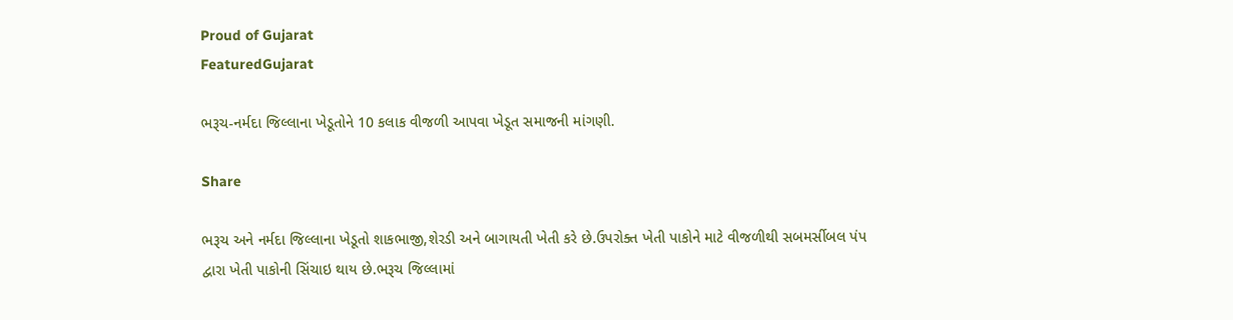Proud of Gujarat
FeaturedGujarat

ભરૂચ-નર્મદા જિલ્લાના ખેડૂતોને 10 કલાક વીજળી આપવા ખેડૂત સમાજની માંગણી.

Share

ભરૂચ અને નર્મદા જિલ્લાના ખેડૂતો શાકભાજી,શેરડી અને બાગાયતી ખેતી કરે છે.ઉપરોક્ત ખેતી પાકોને માટે વીજળીથી સબમર્સીબલ પંપ દ્વારા ખેતી પાકોની સિંચાઇ થાય છે.ભરૂચ જિલ્લામાં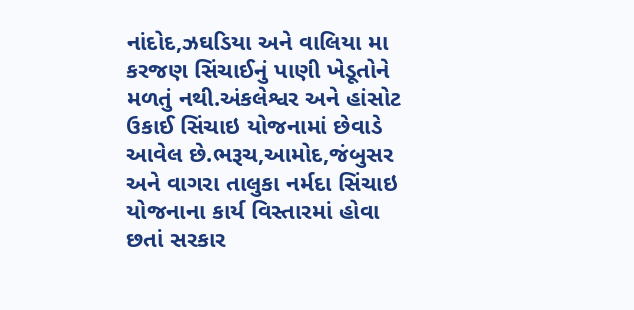નાંદોદ,ઝઘડિયા અને વાલિયા મા કરજણ સિંચાઈનું પાણી ખેડૂતોને મળતું નથી.અંકલેશ્વર અને હાંસોટ ઉકાઈ સિંચાઇ યોજનામાં છેવાડે આવેલ છે.ભરૂચ,આમોદ,જંબુસર અને વાગરા તાલુકા નર્મદા સિંચાઇ યોજનાના કાર્ય વિસ્તારમાં હોવા છતાં સરકાર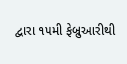દ્વારા ૧૫મી ફેબ્રુઆરીથી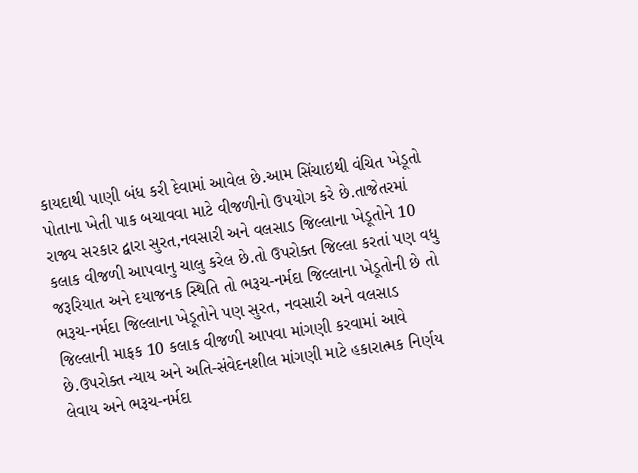કાયદાથી પાણી બંધ કરી દેવામાં આવેલ છે.આમ સિંચાઇથી વંચિત ખેડૂતો પોતાના ખેતી પાક બચાવવા માટે વીજળીનો ઉપયોગ કરે છે.તાજેતરમાં રાજ્ય સરકાર દ્વારા સુરત,નવસારી અને વલસાડ જિલ્લાના ખેડૂતોને 10 કલાક વીજળી આપવાનુ ચાલુ કરેલ છે.તો ઉપરોક્ત જિલ્લા કરતાં પણ વધુ જરૂરિયાત અને દયાજનક સ્થિતિ તો ભરૂચ-નર્મદા જિલ્લાના ખેડૂતોની છે તો ભરૂચ-નર્મદા જિલ્લાના ખેડૂતોને પણ સુરત, નવસારી અને વલસાડ જિલ્લાની માફક 10 કલાક વીજળી આપવા માંગણી કરવામાં આવે છે.ઉપરોક્ત ન્યાય અને અતિ-સંવેદનશીલ માંગણી માટે હકારાત્મક નિર્ણય લેવાય અને ભરૂચ-નર્મદા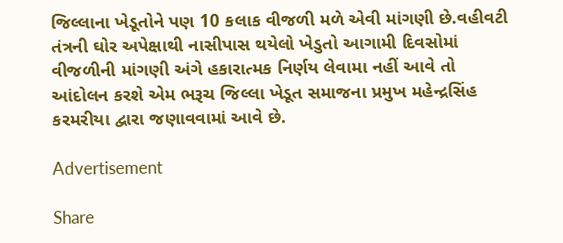જિલ્લાના ખેડૂતોને પણ 10 કલાક વીજળી મળે એવી માંગણી છે.વહીવટી તંત્રની ઘોર અપેક્ષાથી નાસીપાસ થયેલો ખેડુતો આગામી દિવસોમાં વીજળીની માંગણી અંગે હકારાત્મક નિર્ણય લેવામા નહીં આવે તો આંદોલન કરશે એમ ભરૂચ જિલ્લા ખેડૂત સમાજના પ્રમુખ મહેન્દ્રસિંહ કરમરીયા દ્વારા જણાવવામાં આવે છે.

Advertisement

Share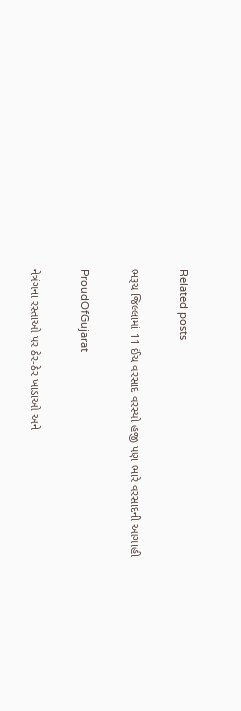Related posts

ભરૂચ જિલ્લામાં 11 ઈંચ વરસાદ વરસ્યો હજી પણ ભારે વરસાદની આગાહી

ProudOfGujarat

નેત્રંગના રસ્તાઓ પર ઠેર-ઠેર ખાડાઓ અને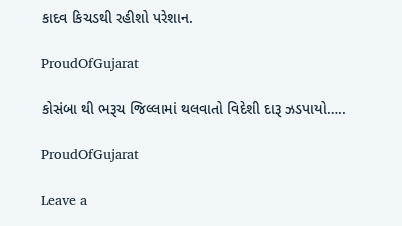કાદવ કિચડથી રહીશો પરેશાન.

ProudOfGujarat

કોસંબા થી ભરૂચ જિલ્લામાં થલવાતો વિદેશી દારૂ ઝડપાયો…..

ProudOfGujarat

Leave a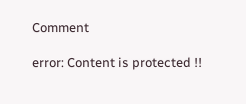Comment

error: Content is protected !!